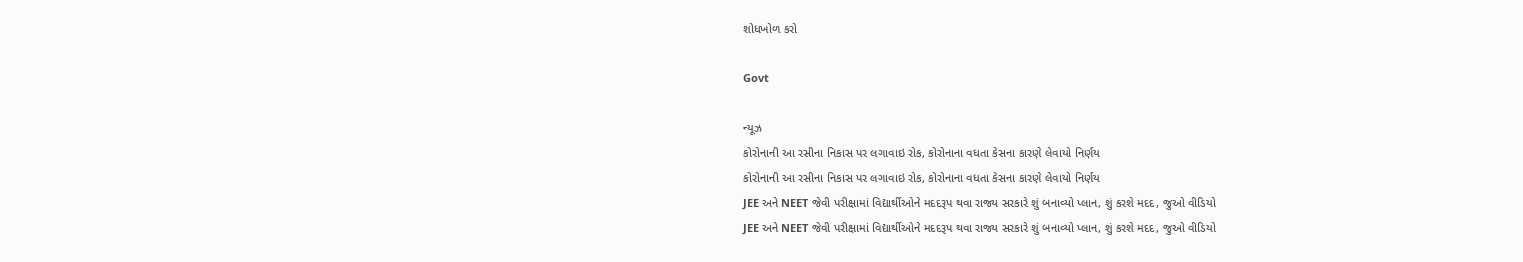શોધખોળ કરો

Govt

ન્યૂઝ
કોરોનાની આ રસીના નિકાસ પર લગાવાઇ રોક, કોરોનાના વધતા કેસના કારણે લેવાયો નિર્ણય
કોરોનાની આ રસીના નિકાસ પર લગાવાઇ રોક, કોરોનાના વધતા કેસના કારણે લેવાયો નિર્ણય
JEE અને NEET જેવી પરીક્ષામાં વિદ્યાર્થીઓને મદદરૂપ થવા રાજ્ય સરકારે શું બનાવ્યો પ્લાન, શું કરશે મદદ, જુઓ વીડિયો
JEE અને NEET જેવી પરીક્ષામાં વિદ્યાર્થીઓને મદદરૂપ થવા રાજ્ય સરકારે શું બનાવ્યો પ્લાન, શું કરશે મદદ, જુઓ વીડિયો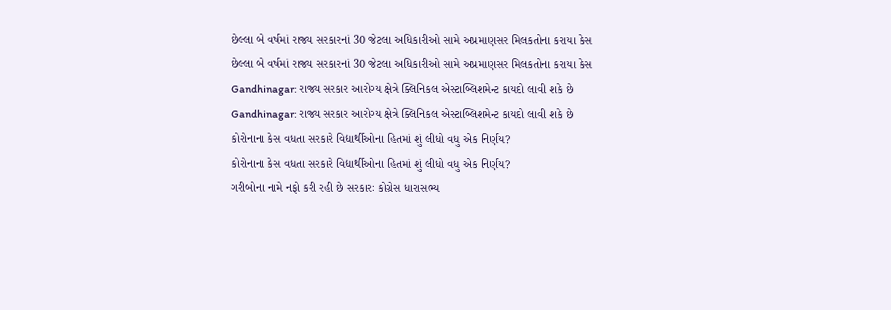છેલ્લા બે વર્ષમાં રાજ્ય સરકારનાં 30 જેટલા અધિકારીઓ સામે અપ્રમાણસર મિલકતોના કરાયા કેસ
છેલ્લા બે વર્ષમાં રાજ્ય સરકારનાં 30 જેટલા અધિકારીઓ સામે અપ્રમાણસર મિલકતોના કરાયા કેસ
Gandhinagar: રાજ્ય સરકાર આરોગ્ય ક્ષેત્રે ક્લિનિકલ એસ્ટાબ્લિશમેન્ટ કાયદો લાવી શકે છે
Gandhinagar: રાજ્ય સરકાર આરોગ્ય ક્ષેત્રે ક્લિનિકલ એસ્ટાબ્લિશમેન્ટ કાયદો લાવી શકે છે
કોરોનાના કેસ વધતા સરકારે વિદ્યાર્થીઓના હિતમાં શું લીધો વધુ એક નિર્ણય?
કોરોનાના કેસ વધતા સરકારે વિદ્યાર્થીઓના હિતમાં શું લીધો વધુ એક નિર્ણય?
ગરીબોના નામે નફો કરી રહી છે સરકારઃ કોગ્રેસ ધારાસભ્ય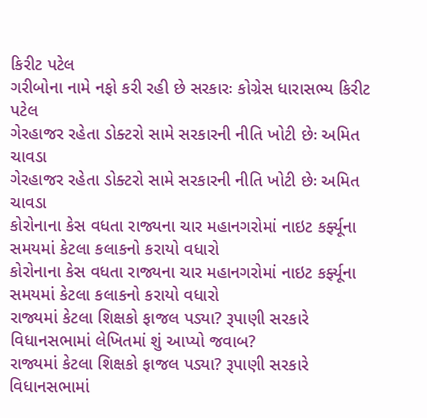કિરીટ પટેલ
ગરીબોના નામે નફો કરી રહી છે સરકારઃ કોગ્રેસ ધારાસભ્ય કિરીટ પટેલ
ગેરહાજર રહેતા ડોક્ટરો સામે સરકારની નીતિ ખોટી છેઃ અમિત ચાવડા
ગેરહાજર રહેતા ડોક્ટરો સામે સરકારની નીતિ ખોટી છેઃ અમિત ચાવડા
કોરોનાના કેસ વધતા રાજ્યના ચાર મહાનગરોમાં નાઇટ કર્ફ્યૂના સમયમાં કેટલા કલાકનો કરાયો વધારો
કોરોનાના કેસ વધતા રાજ્યના ચાર મહાનગરોમાં નાઇટ કર્ફ્યૂના સમયમાં કેટલા કલાકનો કરાયો વધારો
રાજ્યમાં કેટલા શિક્ષકો ફાજલ પડ્યા? રૂપાણી સરકારે વિધાનસભામાં લેખિતમાં શું આપ્યો જવાબ?
રાજ્યમાં કેટલા શિક્ષકો ફાજલ પડ્યા? રૂપાણી સરકારે વિધાનસભામાં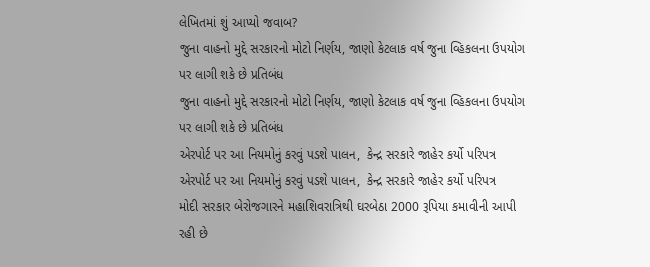લેખિતમાં શું આપ્યો જવાબ?
જુના વાહનો મુદ્દે સરકારનો મોટો નિર્ણય, જાણો કેટલાક વર્ષ જુના વ્હિકલના ઉપયોગ પર લાગી શકે છે પ્રતિબંધ
જુના વાહનો મુદ્દે સરકારનો મોટો નિર્ણય, જાણો કેટલાક વર્ષ જુના વ્હિકલના ઉપયોગ પર લાગી શકે છે પ્રતિબંધ
એરપોર્ટ પર આ નિયમોનું કરવું પડશે પાલન,  કેન્દ્ર સરકારે જાહેર કર્યો પરિપત્ર
એરપોર્ટ પર આ નિયમોનું કરવું પડશે પાલન,  કેન્દ્ર સરકારે જાહેર કર્યો પરિપત્ર
મોદી સરકાર બેરોજગારને મહાશિવરાત્રિથી ઘરબેઠા 2000 રૂપિયા કમાવીની આપી રહી છે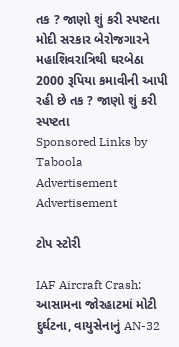તક ? જાણો શું કરી સ્પષ્ટતા
મોદી સરકાર બેરોજગારને મહાશિવરાત્રિથી ઘરબેઠા 2000 રૂપિયા કમાવીની આપી રહી છે તક ? જાણો શું કરી સ્પષ્ટતા
Sponsored Links by Taboola
Advertisement
Advertisement

ટોપ સ્ટોરી

IAF Aircraft Crash: આસામના જોરહાટમાં મોટી દુર્ઘટના, વાયુસેનાનું AN-32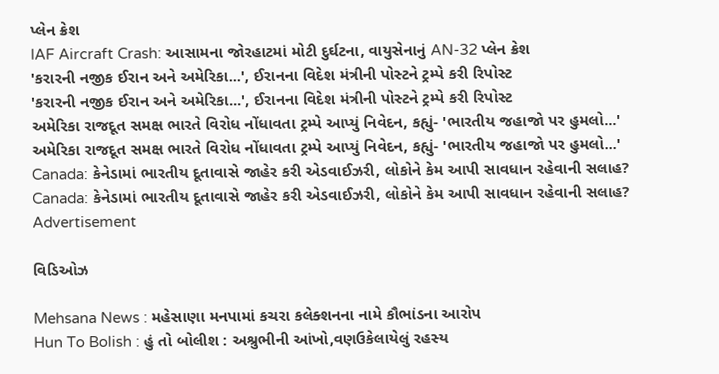પ્લેન ક્રેશ
IAF Aircraft Crash: આસામના જોરહાટમાં મોટી દુર્ઘટના, વાયુસેનાનું AN-32 પ્લેન ક્રેશ
'કરારની નજીક ઈરાન અને અમેરિકા...', ઈરાનના વિદેશ મંત્રીની પોસ્ટને ટ્રમ્પે કરી રિપોસ્ટ
'કરારની નજીક ઈરાન અને અમેરિકા...', ઈરાનના વિદેશ મંત્રીની પોસ્ટને ટ્રમ્પે કરી રિપોસ્ટ
અમેરિકા રાજદૂત સમક્ષ ભારતે વિરોધ નોંધાવતા ટ્રમ્પે આપ્યું નિવેદન, કહ્યું- 'ભારતીય જહાજો પર હુમલો...'
અમેરિકા રાજદૂત સમક્ષ ભારતે વિરોધ નોંધાવતા ટ્રમ્પે આપ્યું નિવેદન, કહ્યું- 'ભારતીય જહાજો પર હુમલો...'
Canada: કેનેડામાં ભારતીય દૂતાવાસે જાહેર કરી એડવાઈઝરી, લોકોને કેમ આપી સાવધાન રહેવાની સલાહ?
Canada: કેનેડામાં ભારતીય દૂતાવાસે જાહેર કરી એડવાઈઝરી, લોકોને કેમ આપી સાવધાન રહેવાની સલાહ?
Advertisement

વિડિઓઝ

Mehsana News : મહેસાણા મનપામાં કચરા કલેક્શનના નામે કૌભાંડના આરોપ
Hun To Bolish : હું તો બોલીશ : અશ્રુભીની આંખો,વણઉકેલાયેલું રહસ્ય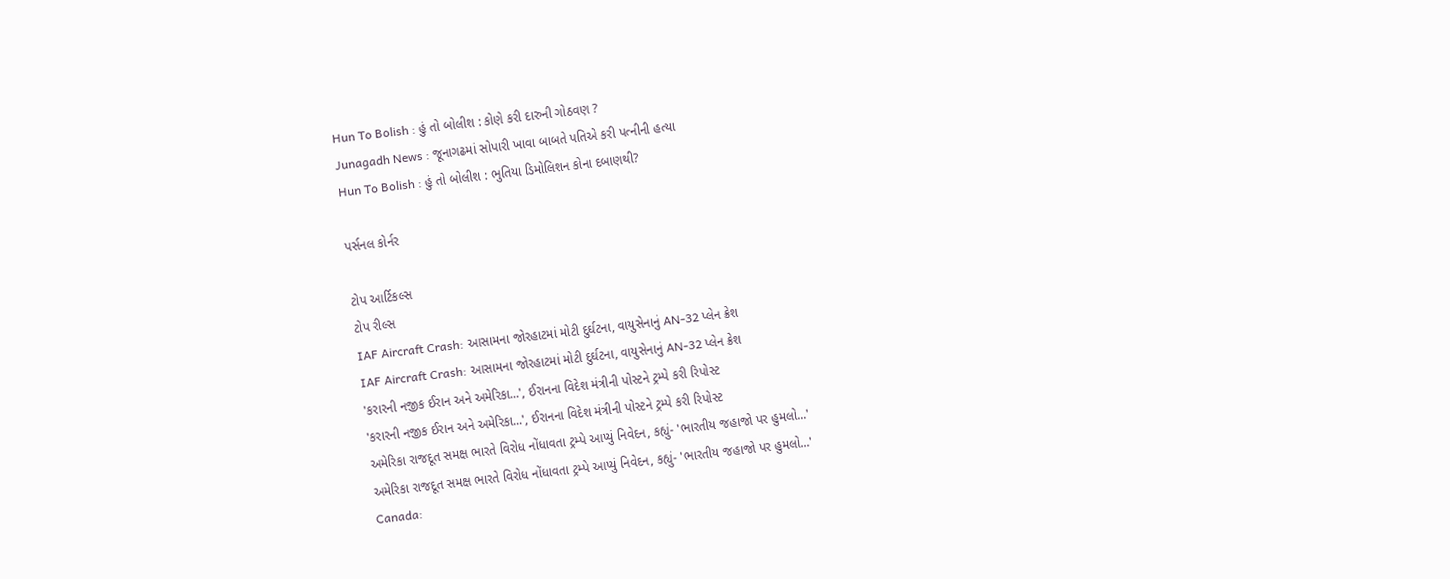Hun To Bolish : હું તો બોલીશ : કોણે કરી દારુની ગોઠવણ ?
Junagadh News : જૂનાગઢમાં સોપારી ખાવા બાબતે પતિએ કરી પત્નીની હત્યા
Hun To Bolish : હું તો બોલીશ : ભુતિયા ડિમોલિશન કોના દબાણથી?

પર્સનલ કોર્નર

ટોપ આર્ટિકલ્સ
ટોપ રીલ્સ
IAF Aircraft Crash: આસામના જોરહાટમાં મોટી દુર્ઘટના, વાયુસેનાનું AN-32 પ્લેન ક્રેશ
IAF Aircraft Crash: આસામના જોરહાટમાં મોટી દુર્ઘટના, વાયુસેનાનું AN-32 પ્લેન ક્રેશ
'કરારની નજીક ઈરાન અને અમેરિકા...', ઈરાનના વિદેશ મંત્રીની પોસ્ટને ટ્રમ્પે કરી રિપોસ્ટ
'કરારની નજીક ઈરાન અને અમેરિકા...', ઈરાનના વિદેશ મંત્રીની પોસ્ટને ટ્રમ્પે કરી રિપોસ્ટ
અમેરિકા રાજદૂત સમક્ષ ભારતે વિરોધ નોંધાવતા ટ્રમ્પે આપ્યું નિવેદન, કહ્યું- 'ભારતીય જહાજો પર હુમલો...'
અમેરિકા રાજદૂત સમક્ષ ભારતે વિરોધ નોંધાવતા ટ્રમ્પે આપ્યું નિવેદન, કહ્યું- 'ભારતીય જહાજો પર હુમલો...'
Canada: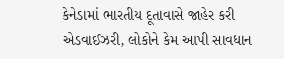કેનેડામાં ભારતીય દૂતાવાસે જાહેર કરી એડવાઈઝરી, લોકોને કેમ આપી સાવધાન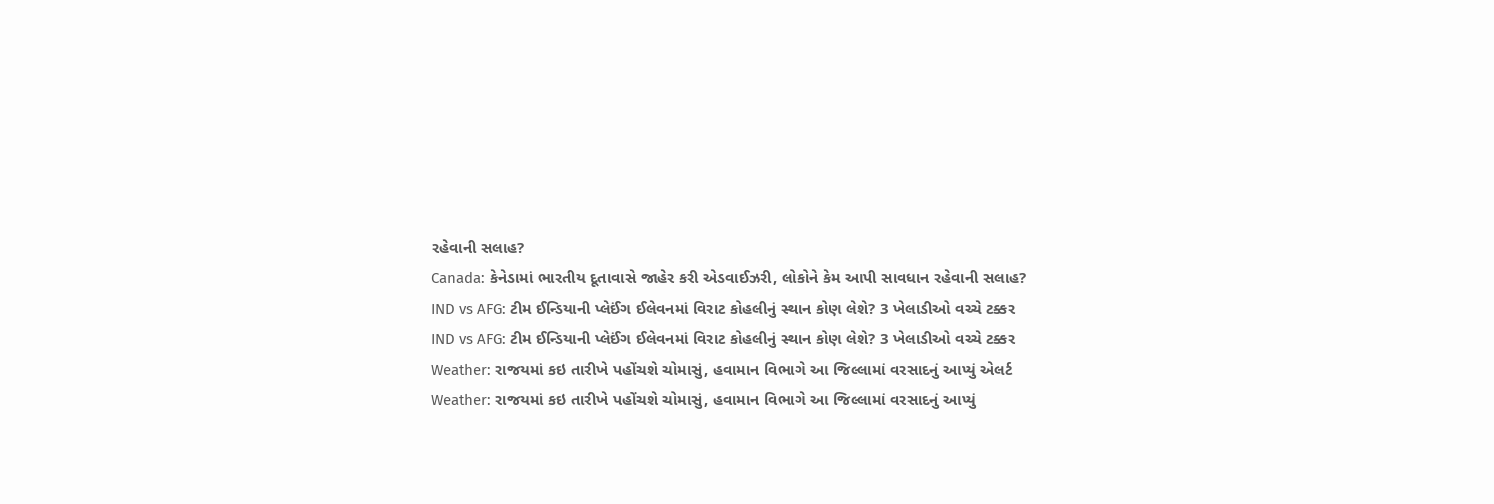રહેવાની સલાહ?
Canada: કેનેડામાં ભારતીય દૂતાવાસે જાહેર કરી એડવાઈઝરી, લોકોને કેમ આપી સાવધાન રહેવાની સલાહ?
IND vs AFG: ટીમ ઈન્ડિયાની પ્લેઈંગ ઈલેવનમાં વિરાટ કોહલીનું સ્થાન કોણ લેશે? 3 ખેલાડીઓ વચ્ચે ટક્કર
IND vs AFG: ટીમ ઈન્ડિયાની પ્લેઈંગ ઈલેવનમાં વિરાટ કોહલીનું સ્થાન કોણ લેશે? 3 ખેલાડીઓ વચ્ચે ટક્કર
Weather: રાજયમાં કઇ તારીખે પહોંચશે ચોમાસું, હવામાન વિભાગે આ જિલ્લામાં વરસાદનું આપ્યું એલર્ટ
Weather: રાજયમાં કઇ તારીખે પહોંચશે ચોમાસું, હવામાન વિભાગે આ જિલ્લામાં વરસાદનું આપ્યું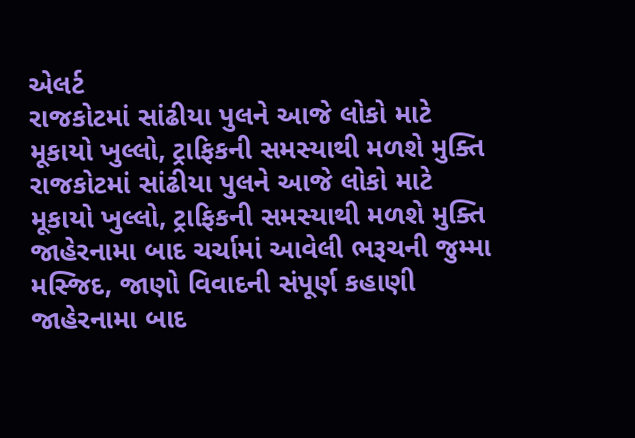એલર્ટ
રાજકોટમાં સાંઢીયા પુલને આજે લોકો માટે મૂકાયો ખુલ્લો, ટ્રાફિકની સમસ્યાથી મળશે મુક્તિ
રાજકોટમાં સાંઢીયા પુલને આજે લોકો માટે મૂકાયો ખુલ્લો, ટ્રાફિકની સમસ્યાથી મળશે મુક્તિ
જાહેરનામા બાદ ચર્ચામાં આવેલી ભરૂચની જુમ્મા મસ્જિદ, જાણો વિવાદની સંપૂર્ણ કહાણી
જાહેરનામા બાદ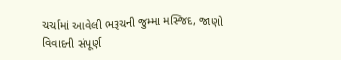ચર્ચામાં આવેલી ભરૂચની જુમ્મા મસ્જિદ, જાણો વિવાદની સંપૂર્ણ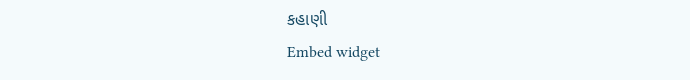કહાણી
Embed widget